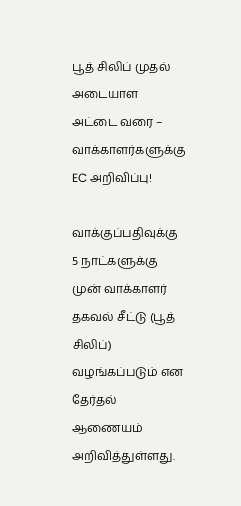பூத் சிலிப் முதல் அடையாள அட்டை வரை – வாக்காளர்களுக்கு EC அறிவிப்பு!

வாக்குப்பதிவுக்கு 5 நாட்களுக்கு முன் வாக்காளர் தகவல் சீட்டு (பூத் சிலிப்) வழங்கப்படும் என தேர்தல் ஆணையம் அறிவித்துள்ளது.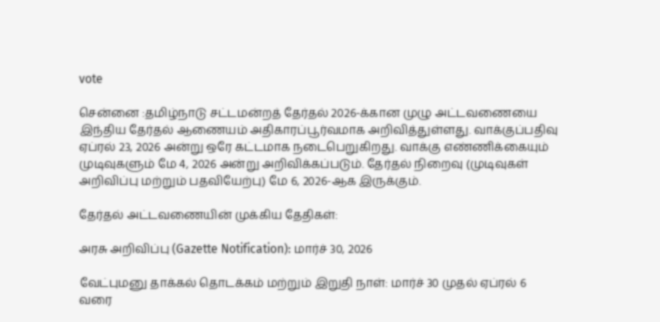vote

சென்னை :தமிழ்நாடு சட்டமன்றத் தேர்தல் 2026-க்கான முழு அட்டவணையை இந்திய தேர்தல் ஆணையம் அதிகாரப்பூர்வமாக அறிவித்துள்ளது. வாக்குப்பதிவு ஏப்ரல் 23, 2026 அன்று ஒரே கட்டமாக நடைபெறுகிறது. வாக்கு எண்ணிக்கையும் முடிவுகளும் மே 4, 2026 அன்று அறிவிக்கப்படும். தேர்தல் நிறைவு (முடிவுகள் அறிவிப்பு மற்றும் பதவியேற்பு) மே 6, 2026-ஆக இருக்கும்.

தேர்தல் அட்டவணையின் முக்கிய தேதிகள்:

அரசு அறிவிப்பு (Gazette Notification): மார்ச் 30, 2026

வேட்புமனு தாக்கல் தொடக்கம் மற்றும் இறுதி நாள்: மார்ச் 30 முதல் ஏப்ரல் 6 வரை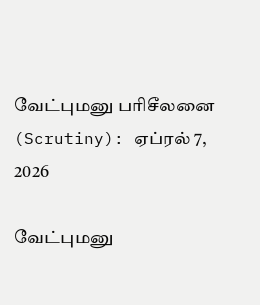வேட்புமனு பரிசீலனை (Scrutiny): ஏப்ரல் 7, 2026

வேட்புமனு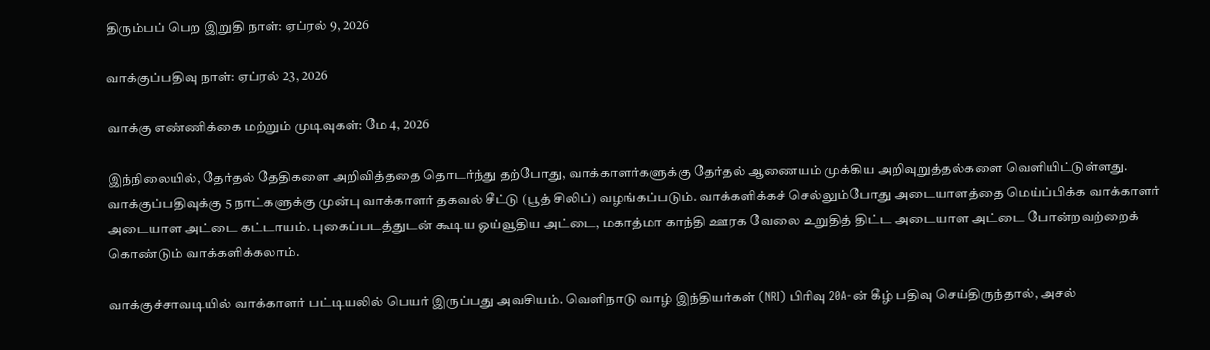திரும்பப் பெற இறுதி நாள்: ஏப்ரல் 9, 2026

வாக்குப்பதிவு நாள்: ஏப்ரல் 23, 2026

வாக்கு எண்ணிக்கை மற்றும் முடிவுகள்: மே 4, 2026

இந்நிலையில், தேர்தல் தேதிகளை அறிவித்ததை தொடர்ந்து தற்போது, வாக்காளர்களுக்கு தேர்தல் ஆணையம் முக்கிய அறிவுறுத்தல்களை வெளியிட்டுள்ளது. வாக்குப்பதிவுக்கு 5 நாட்களுக்கு முன்பு வாக்காளர் தகவல் சீட்டு (பூத் சிலிப்) வழங்கப்படும். வாக்களிக்கச் செல்லும்போது அடையாளத்தை மெய்ப்பிக்க வாக்காளர் அடையாள அட்டை கட்டாயம். புகைப்படத்துடன் கூடிய ஓய்வூதிய அட்டை, மகாத்மா காந்தி ஊரக வேலை உறுதித் திட்ட அடையாள அட்டை போன்றவற்றைக் கொண்டும் வாக்களிக்கலாம்.

வாக்குச்சாவடியில் வாக்காளர் பட்டியலில் பெயர் இருப்பது அவசியம். வெளிநாடு வாழ் இந்தியர்கள் (NRI) பிரிவு 20A-ன் கீழ் பதிவு செய்திருந்தால், அசல்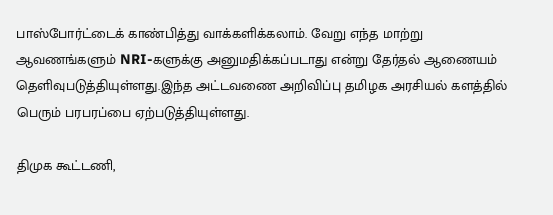பாஸ்போர்ட்டைக் காண்பித்து வாக்களிக்கலாம். வேறு எந்த மாற்று ஆவணங்களும் NRI-களுக்கு அனுமதிக்கப்படாது என்று தேர்தல் ஆணையம் தெளிவுபடுத்தியுள்ளது.இந்த அட்டவணை அறிவிப்பு தமிழக அரசியல் களத்தில் பெரும் பரபரப்பை ஏற்படுத்தியுள்ளது.

திமுக கூட்டணி,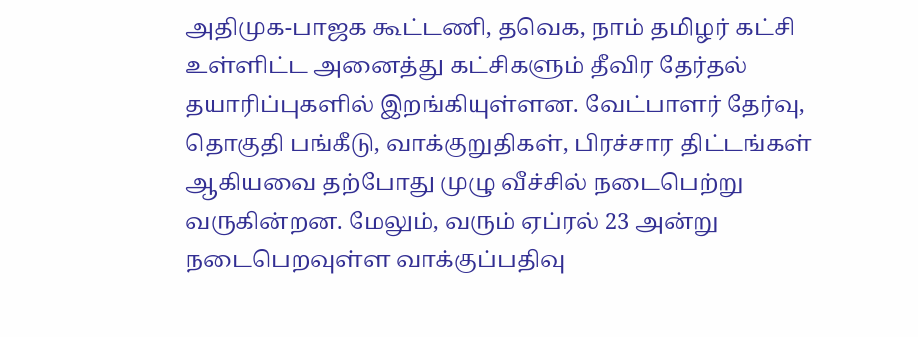அதிமுக-பாஜக கூட்டணி, தவெக, நாம் தமிழர் கட்சி உள்ளிட்ட அனைத்து கட்சிகளும் தீவிர தேர்தல் தயாரிப்புகளில் இறங்கியுள்ளன. வேட்பாளர் தேர்வு, தொகுதி பங்கீடு, வாக்குறுதிகள், பிரச்சார திட்டங்கள் ஆகியவை தற்போது முழு வீச்சில் நடைபெற்று வருகின்றன. மேலும், வரும் ஏப்ரல் 23 அன்று நடைபெறவுள்ள வாக்குப்பதிவு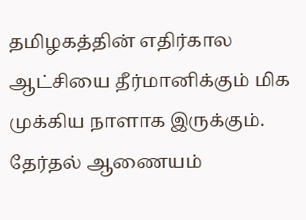தமிழகத்தின் எதிர்கால ஆட்சியை தீர்மானிக்கும் மிக முக்கிய நாளாக இருக்கும். தேர்தல் ஆணையம்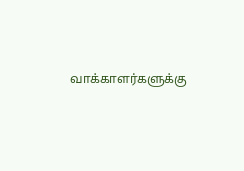வாக்காளர்களுக்கு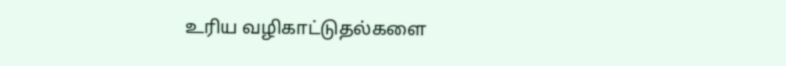உரிய வழிகாட்டுதல்களை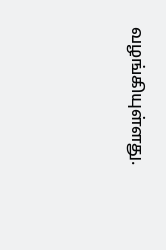வழங்கியுள்ளது.